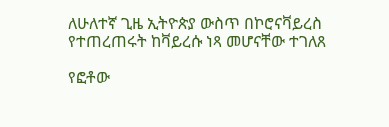ለሁለተኛ ጊዜ ኢትዮጵያ ውስጥ በኮሮናቫይረስ የተጠረጠሩት ከቫይረሱ ነጻ መሆናቸው ተገለጸ

የፎቶው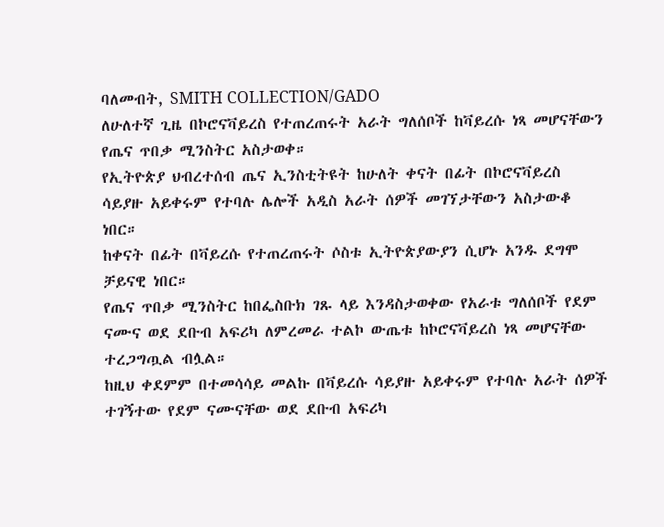ባለመብት, SMITH COLLECTION/GADO
ለሁለተኛ ጊዜ በኮሮናቫይረስ የተጠረጠሩት አራት ግለሰቦች ከቫይረሱ ነጻ መሆናቸውን የጤና ጥበቃ ሚንስትር አስታወቀ።
የኢትዮጵያ ህብረተሰብ ጤና ኢንስቲትዩት ከሁለት ቀናት በፊት በኮሮናቫይረስ ሳይያዙ አይቀሩም የተባሉ ሌሎች አዲስ አራት ሰዎች መገኘታቸውን አስታውቆ ነበር።
ከቀናት በፊት በቫይረሱ የተጠረጠሩት ሶስቱ ኢትዮጵያውያን ሲሆኑ አንዱ ደግሞ ቻይናዊ ነበር።
የጤና ጥበቃ ሚንስትር ከበፌስቡክ ገጹ ላይ እንዳስታወቀው የአራቱ ግለሰቦች የደም ናሙና ወደ ደቡብ አፍሪካ ለምረመራ ተልኮ ውጤቱ ከኮሮናቫይረስ ነጻ መሆናቸው ተረጋግጧል ብሏል።
ከዚህ ቀደምም በተመሳሳይ መልኩ በቫይረሱ ሳይያዙ አይቀሩም የተባሉ አራት ሰዎች ተገኝተው የደም ናሙናቸው ወደ ደቡብ አፍሪካ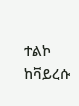ተልኮ ከቫይረሱ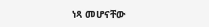ነጻ መሆናቸው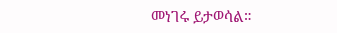መነገሩ ይታወሳል።